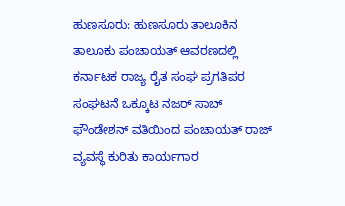ಹುಣಸೂರು: ಹುಣಸೂರು ತಾಲೂಕಿನ ತಾಲೂಕು ಪಂಚಾಯತ್ ಆವರಣದಲ್ಲಿ ಕರ್ನಾಟಕ ರಾಜ್ಯ ರೈತ ಸಂಘ ಪ್ರಗತಿಪರ ಸಂಘಟನೆ ಒಕ್ಕೂಟ ನಜರ್ ಸಾಬ್ ಫೌಂಡೇಶನ್ ವತಿಯಿಂದ ಪಂಚಾಯತ್ ರಾಜ್ ವ್ಯವಸ್ಥೆ ಕುರಿತು ಕಾರ್ಯಗಾರ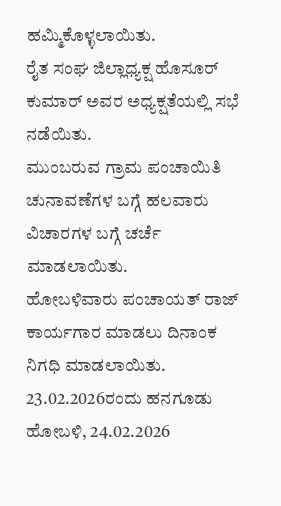ಹಮ್ಮಿಕೊಳ್ಳಲಾಯಿತು.
ರೈತ ಸಂಘ ಜಿಲ್ಲಾಧ್ಯಕ್ಷ ಹೊಸೂರ್ ಕುಮಾರ್ ಅವರ ಅಧ್ಯಕ್ಷತೆಯಲ್ಲಿ ಸಭೆ ನಡೆಯಿತು.
ಮುಂಬರುವ ಗ್ರಾಮ ಪಂಚಾಯಿತಿ ಚುನಾವಣೆಗಳ ಬಗ್ಗೆ ಹಲವಾರು ವಿಚಾರಗಳ ಬಗ್ಗೆ ಚರ್ಚೆ ಮಾಡಲಾಯಿತು.
ಹೋಬಳಿವಾರು ಪಂಚಾಯತ್ ರಾಜ್ ಕಾರ್ಯಗಾರ ಮಾಡಲು ದಿನಾಂಕ ನಿಗಧಿ ಮಾಡಲಾಯಿತು.
23.02.2026ರಂದು ಹನಗೂಡು ಹೋಬಳಿ, 24.02.2026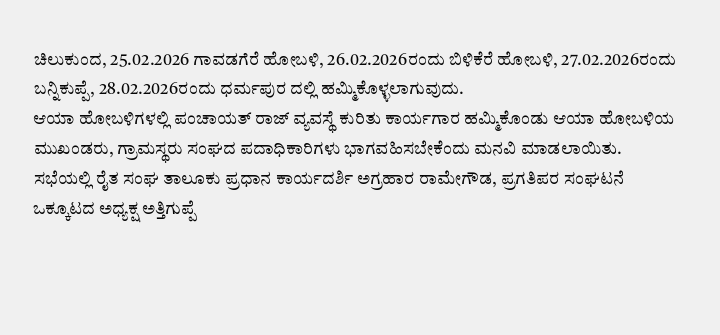ಚಿಲುಕುಂದ, 25.02.2026 ಗಾವಡಗೆರೆ ಹೋಬಳಿ, 26.02.2026ರಂದು ಬಿಳಿಕೆರೆ ಹೋಬಳಿ, 27.02.2026ರಂದು ಬನ್ನಿಕುಪ್ಪೆ, 28.02.2026ರಂದು ಧರ್ಮಪುರ ದಲ್ಲಿ ಹಮ್ಮಿಕೊಳ್ಳಲಾಗುವುದು.
ಆಯಾ ಹೋಬಳಿಗಳಲ್ಲಿ ಪಂಚಾಯತ್ ರಾಜ್ ವ್ಯವಸ್ಥೆ ಕುರಿತು ಕಾರ್ಯಗಾರ ಹಮ್ಮಿಕೊಂಡು ಆಯಾ ಹೋಬಳಿಯ ಮುಖಂಡರು, ಗ್ರಾಮಸ್ಥರು ಸಂಘದ ಪದಾಧಿಕಾರಿಗಳು ಭಾಗವಹಿಸಬೇಕೆಂದು ಮನವಿ ಮಾಡಲಾಯಿತು.
ಸಭೆಯಲ್ಲಿ ರೈತ ಸಂಘ ತಾಲೂಕು ಪ್ರಧಾನ ಕಾರ್ಯದರ್ಶಿ ಅಗ್ರಹಾರ ರಾಮೇಗೌಡ, ಪ್ರಗತಿಪರ ಸಂಘಟನೆ ಒಕ್ಕೂಟದ ಅಧ್ಯಕ್ಷ ಅತ್ತಿಗುಪ್ಪೆ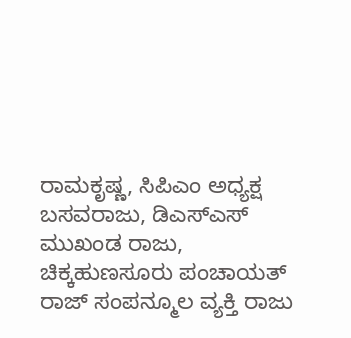ರಾಮಕೃಷ್ಣ, ಸಿಪಿಎಂ ಅಧ್ಯಕ್ಷ ಬಸವರಾಜು, ಡಿಎಸ್ಎಸ್ ಮುಖಂಡ ರಾಜು, ಚಿಕ್ಕಹುಣಸೂರು ಪಂಚಾಯತ್ ರಾಜ್ ಸಂಪನ್ಮೂಲ ವ್ಯಕ್ತಿ ರಾಜು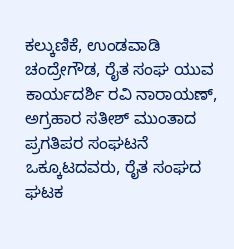ಕಲ್ಕುಣಿಕೆ, ಉಂಡವಾಡಿ ಚಂದ್ರೇಗೌಡ, ರೈತ ಸಂಘ ಯುವ ಕಾರ್ಯದರ್ಶಿ ರವಿ ನಾರಾಯಣ್, ಅಗ್ರಹಾರ ಸತೀಶ್ ಮುಂತಾದ ಪ್ರಗತಿಪರ ಸಂಘಟನೆ ಒಕ್ಕೂಟದವರು, ರೈತ ಸಂಘದ ಘಟಕ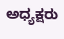ಅಧ್ಯಕ್ಷರು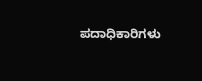ಪದಾಧಿಕಾರಿಗಳು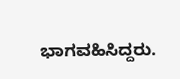ಭಾಗವಹಿಸಿದ್ದರು.